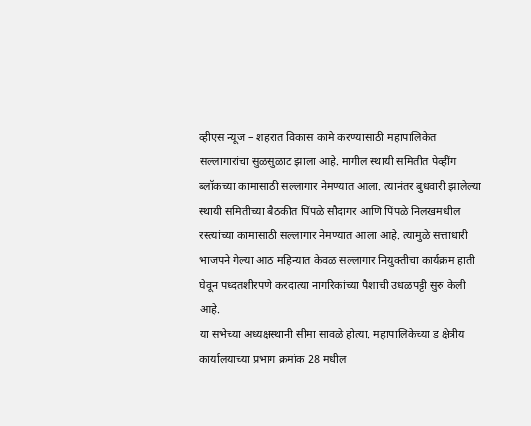व्हीएस न्यूज – शहरात विकास कामे करण्यासाठी महापालिकेत सल्लागारांचा सुळसुळाट झाला आहे. मागील स्थायी समितीत पेव्हींग ब्लॉकच्या कामासाठी सल्लागार नेमण्यात आला. त्यानंतर बुधवारी झालेल्या स्थायी समितीच्या बैठकीत पिंपळे सौदागर आणि पिंपळे निलखमधील रस्त्यांच्या कामासाठी सल्लागार नेमण्यात आला आहे. त्यामुळे सत्ताधारी भाजपने गेल्या आठ महिन्यात केवळ सल्लागार नियुक्तीचा कार्यक्रम हाती घेवून पध्दतशीरपणे करदात्या नागरिकांच्या पैशाची उधळपट्टी सुरु केली आहे.
या सभेच्या अध्यक्षस्थानी सीमा सावळे होत्या. महापालिकेच्या ड क्षेत्रीय कार्यालयाच्या प्रभाग क्रमांक 28 मधील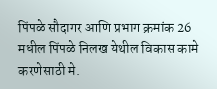पिंपळे सौदागर आणि प्रभाग क्रमांक 26 मधील पिंपळे निलख येथील विकास कामे करणेसाठी मे.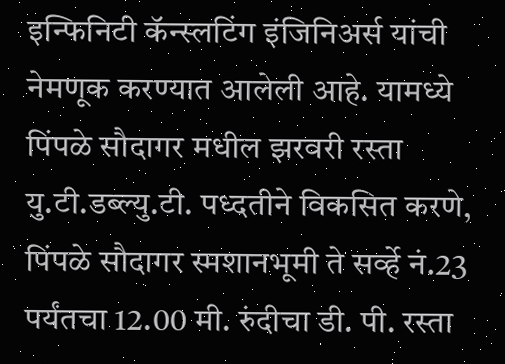इन्फिनिटी कॅन्स्लटिंग इंजिनिअर्स यांची नेमणूक करण्यात आलेली आहे. यामध्ये पिंपळे सौदागर मधील झरवरी रस्ता यु.टी.डब्ल्यु.टी. पध्दतीने विकसित करणे, पिंपळे सौदागर स्मशानभूमी ते सर्व्हे नं.23 पर्यंतचा 12.00 मी. रुंदीचा डी. पी. रस्ता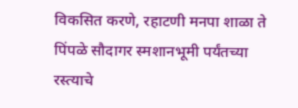विकसित करणे, रहाटणी मनपा शाळा ते पिंपळे सौदागर स्मशानभूमी पर्यंतच्या रस्त्याचे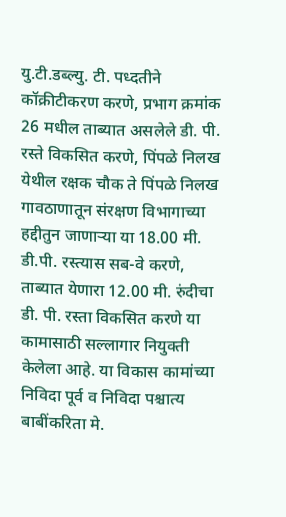यु.टी.डब्ल्यु. टी. पध्दतीने कॉक्रीटीकरण करणे, प्रभाग क्रमांक 26 मधील ताब्यात असलेले डी. पी. रस्ते विकसित करणे, पिंपळे निलख येथील रक्षक चौक ते पिंपळे निलख गावठाणातून संरक्षण विभागाच्या हद्दीतुन जाणाऱ्या या 18.00 मी. डी.पी. रस्त्यास सब-वे करणे, ताब्यात येणारा 12.00 मी. रुंदीचा डी. पी. रस्ता विकसित करणे या कामासाठी सल्लागार नियुक्ती केलेला आहे. या विकास कामांच्या निविदा पूर्व व निविदा पश्चात्य बाबींकरिता मे.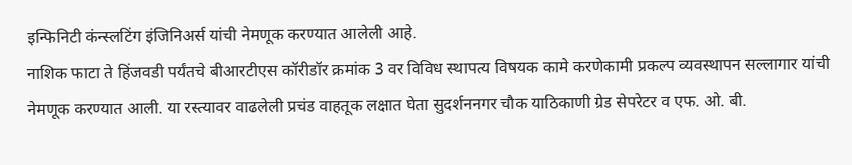इन्फिनिटी कंन्स्लटिंग इंजिनिअर्स यांची नेमणूक करण्यात आलेली आहे.
नाशिक फाटा ते हिंजवडी पर्यंतचे बीआरटीएस कॉरीडॉर क्रमांक 3 वर विविध स्थापत्य विषयक कामे करणेकामी प्रकल्प व्यवस्थापन सल्लागार यांची नेमणूक करण्यात आली. या रस्त्यावर वाढलेली प्रचंड वाहतूक लक्षात घेता सुदर्शननगर चौक याठिकाणी ग्रेड सेपरेटर व एफ. ओ. बी.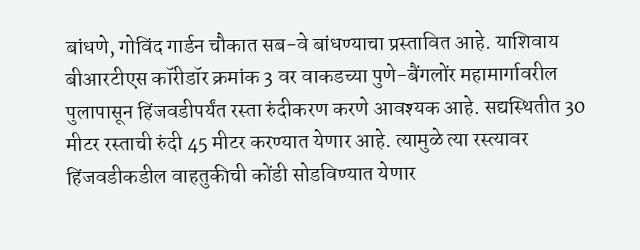बांधणे, गोविंद गार्डन चौकात सब-वे बांधण्याचा प्रस्तावित आहे. याशिवाय बीआरटीएस कॉरीडॉर क्रमांक 3 वर वाकडच्या पुणे-बैंगलोंर महामार्गावरील पुलापासून हिंजवडीपर्यंत रस्ता रुंदीकरण करणे आवश्यक आहे. सद्यस्थितीत 30 मीटर रस्ताची रुंदी 45 मीटर करण्यात येणार आहे. त्यामुळे त्या रस्त्यावर हिंजवडीकडील वाहतुकीची कोंडी सोडविण्यात येणार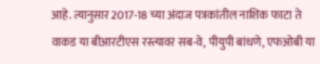आहे. त्यानुसार 2017-18 च्या अंदाज पत्रकांतील नाशिक फाटा ते वाकड या बीआरटीएस रस्त्यावर सब-वे, पीयुपी बांधणे, एफओबी या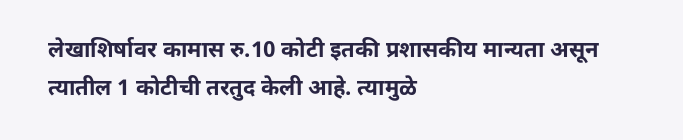लेखाशिर्षावर कामास रु.10 कोटी इतकी प्रशासकीय मान्यता असून त्यातील 1 कोटीची तरतुद केली आहे. त्यामुळे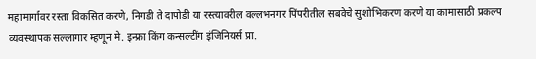महामार्गावर रस्ता विकसित करणे, निगडी ते दापोडी या रस्त्यावरील वल्लभनगर पिंपरीतील सबवेचे सुशोभिकरण करणे या कामासाठी प्रकल्प व्यवस्थापक सल्लागार म्हणून मे. इन्फ्रा किंग कन्सल्टींग इंजिनियर्स प्रा.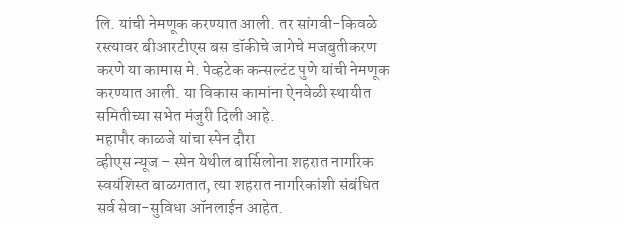लि. यांची नेमणूक करण्यात आली. तर सांगवी-किवळे रस्त्यावर बीआरटीएस बस डॉकीचे जागेचे मजबुतीकरण करणे या कामास मे. पेव्हटेक कन्सल्टंट पुणे यांची नेमणूक करण्यात आली. या विकास कामांना ऐनवेळी स्थायीत समितीच्या सभेत मंजुरी दिली आहे.
महापौर काळजे यांचा स्पेन दौरा
व्हीएस न्यूज – स्पेन येथील बार्सिलोना शहरात नागरिक स्वयंशिस्त बाळगतात, त्या शहरात नागरिकांशी संबंधित सर्व सेवा-सुविधा ऑनलाईन आहेत.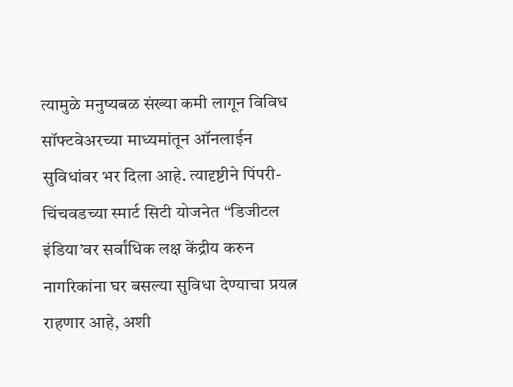त्यामुळे मनुष्यबळ संख्या कमी लागून विविध सॉफ्टवेअरच्या माध्यमांतून ऑनलाईन सुविधांवर भर दिला आहे. त्यादृष्टीने पिंपरी-चिंचवडच्या स्मार्ट सिटी योजनेत “डिजीटल इंडिया’वर सर्वांधिक लक्ष केंद्रीय करुन नागरिकांना घर बसल्या सुविधा देण्याचा प्रयत्न राहणार आहे, अशी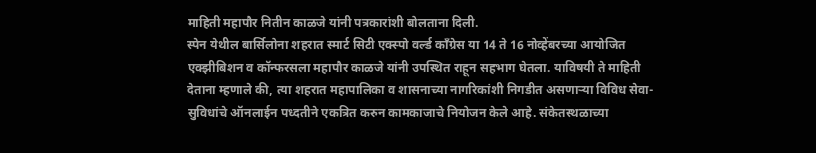माहिती महापौर नितीन काळजे यांनी पत्रकारांशी बोलताना दिली.
स्पेन येथील बार्सिलोना शहरात स्मार्ट सिटी एक्स्पो वर्ल्ड कॉंग्रेस या 14 ते 16 नोव्हेंबरच्या आयोजित एक्झीबिशन व कॉन्फरसला महापौर काळजे यांनी उपस्थित राहून सहभाग घेतला. याविषयी ते माहिती देताना म्हणाले की, त्या शहरात महापालिका व शासनाच्या नागरिकांशी निगडीत असणाऱ्या विविध सेवा-सुविधांचे ऑनलाईन पध्दतीने एकत्रित करुन कामकाजाचे नियोजन केले आहे. संकेतस्थळाच्या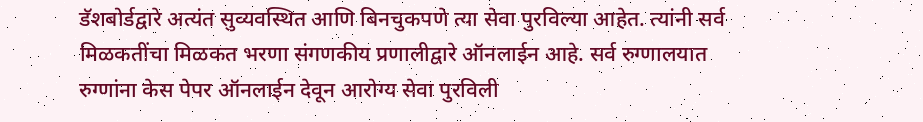डॅशबोर्डद्वारे अत्यंत सुव्यवस्थित आणि बिनचुकपणे त्या सेवा पुरविल्या आहेत. त्यांनी सर्व मिळकतींचा मिळकत भरणा संगणकीय प्रणालीद्वारे ऑनलाईन आहे. सर्व रुग्णालयात रुग्णांना केस पेपर ऑनलाईन देवून आरोग्य सेवा पुरविली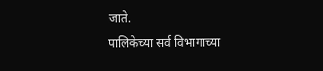जाते.
पालिकेच्या सर्व विभागाच्या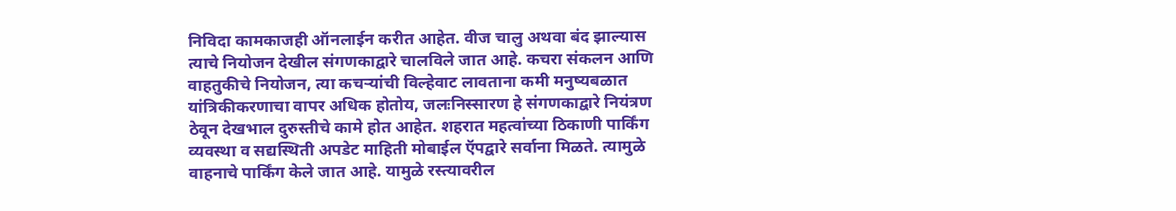निविदा कामकाजही ऑनलाईन करीत आहेत. वीज चालु अथवा बंद झाल्यास त्याचे नियोजन देखील संगणकाद्वारे चालविले जात आहे. कचरा संकलन आणि वाहतुकीचे नियोजन, त्या कचऱ्यांची विल्हेवाट लावताना कमी मनुष्यबळात यांत्रिकीकरणाचा वापर अधिक होतोय, जलःनिस्सारण हे संगणकाद्वारे नियंत्रण ठेवून देखभाल दुरुस्तीचे कामे होत आहेत. शहरात महत्वांच्या ठिकाणी पार्किंग व्यवस्था व सद्यस्थिती अपडेट माहिती मोबाईल ऍपद्वारे सर्वाना मिळते. त्यामुळे वाहनाचे पार्किंग केले जात आहे. यामुळे रस्त्यावरील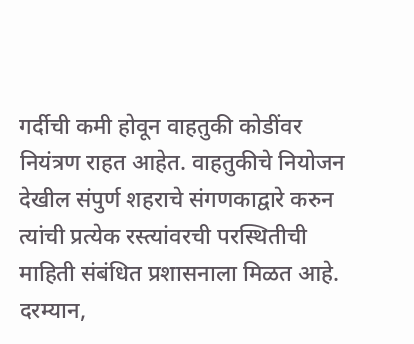गर्दीची कमी होवून वाहतुकी कोडींवर नियंत्रण राहत आहेत. वाहतुकीचे नियोजन देखील संपुर्ण शहराचे संगणकाद्वारे करुन त्यांची प्रत्येक रस्त्यांवरची परस्थितीची माहिती संबंधित प्रशासनाला मिळत आहे.
दरम्यान,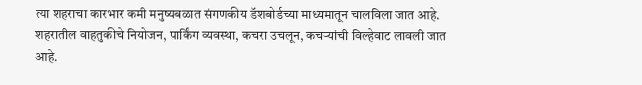त्या शहराचा कारभार कमी मनुष्यबळात संगणकीय डॅशबोर्डच्या माध्यमातून चालविला जात आहे. शहरातील वाहतुकीचे नियोजन, पार्किंग व्यवस्था, कचरा उचलून, कचऱ्यांची विल्हेवाट लावली जात आहे.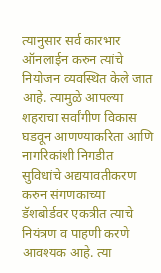त्यानुसार सर्व कारभार ऑनलाईन करुन त्यांचे नियोजन व्यवस्थित केले जात आहे. त्यामुळे आपल्या शहराचा सर्वांगीण विकास घडवून आणण्याकरिता आणि नागरिकांशी निगडीत सुविधांचे अद्ययावतीकरण करुन संगणकाच्या डॅशबोर्डवर एकत्रीत त्याचे नियंत्रण व पाहणी करणे आवश्यक आहे. त्या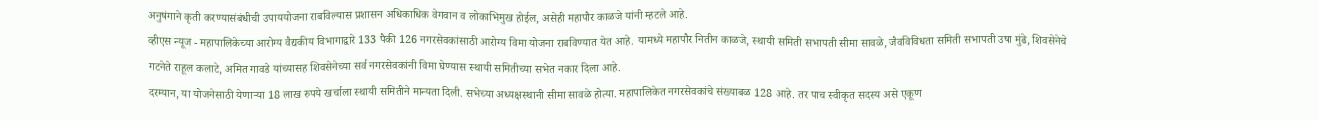अनुषंगाने कृती करण्यासंबंधीची उपाययोजना राबविल्यास प्रशासन अधिकाधिक वेगवान व लोकाभिमुख होईल, असेही महापौर काळजे यांनी म्हटले आहे.
व्हीएस न्यूज - महापालिकेच्या आरोग्य वैद्यकीय विभागाद्वारे 133 पैकी 126 नगरसेवकांसाठी आरोग्य विमा योजना राबविण्यात येत आहे. यामध्ये महापौर नितीन काळजे, स्थायी समिती सभापती सीमा सावळे, जैवविविधता समिती सभापती उषा मुंढे, शिवसेनेचे गटनेते राहूल कलाटे, अमित गावडे यांच्यासह शिवसेनेच्या सर्व नगरसेवकांनी विमा घेण्यास स्थायी समितीच्या सभेत नकार दिला आहे.
दरम्यान, या योजनेसाठी येणाऱ्या 18 लाख रुपये खर्चाला स्थायी समितीने मान्यता दिली. सभेच्या अध्यक्षस्थानी सीमा सावळे होत्या. महापालिकेत नगरसेवकांचे संख्याबळ 128 आहे. तर पाच स्वीकृत सदस्य असे एकूण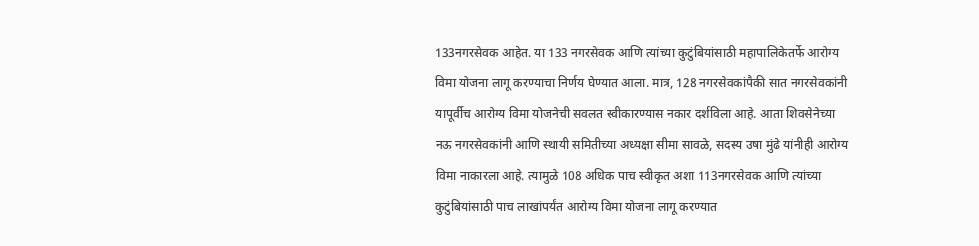133नगरसेवक आहेत. या 133 नगरसेवक आणि त्यांच्या कुटुंबियांसाठी महापालिकेतर्फे आरोग्य विमा योजना लागू करण्याचा निर्णय घेण्यात आला. मात्र, 128 नगरसेवकांपैकी सात नगरसेवकांनी यापूर्वीच आरोग्य विमा योजनेची सवलत स्वीकारण्यास नकार दर्शविला आहे. आता शिवसेनेच्या नऊ नगरसेवकांनी आणि स्थायी समितीच्या अध्यक्षा सीमा सावळे, सदस्य उषा मुंढे यांनीही आरोग्य विमा नाकारला आहे. त्यामुळे 108 अधिक पाच स्वीकृत अशा 113नगरसेवक आणि त्यांच्या कुटुंबियांसाठी पाच लाखांपर्यंत आरोग्य विमा योजना लागू करण्यात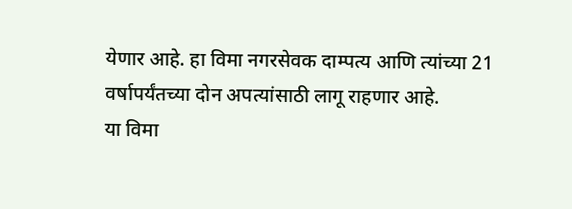येणार आहे. हा विमा नगरसेवक दाम्पत्य आणि त्यांच्या 21 वर्षापर्यंतच्या दोन अपत्यांसाठी लागू राहणार आहे.
या विमा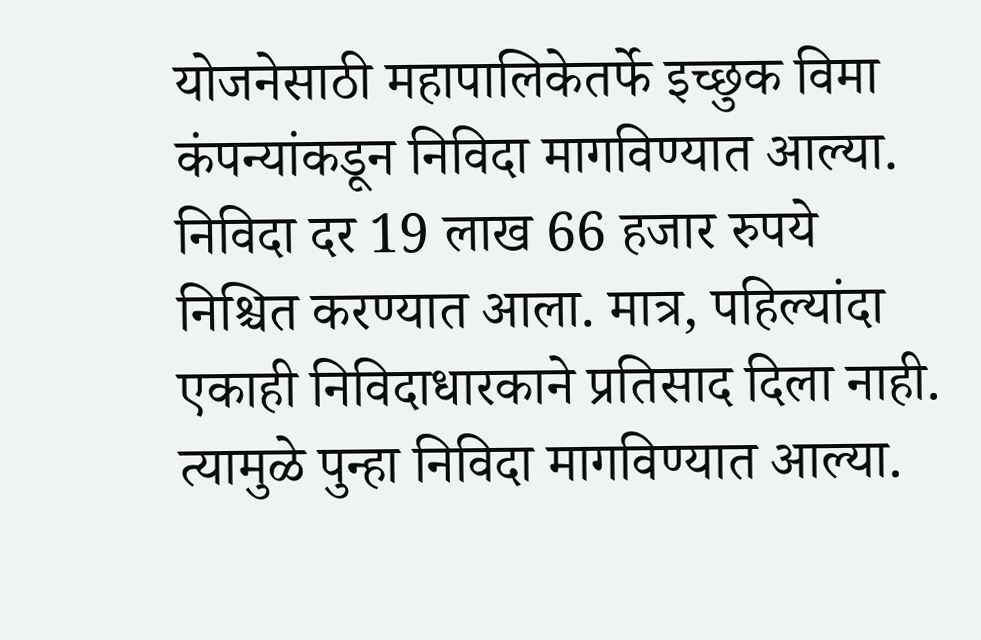योजनेसाठी महापालिकेतर्फे इच्छुक विमा कंपन्यांकडून निविदा मागविण्यात आल्या. निविदा दर 19 लाख 66 हजार रुपये निश्चित करण्यात आला. मात्र, पहिल्यांदा एकाही निविदाधारकाने प्रतिसाद दिला नाही. त्यामुळे पुन्हा निविदा मागविण्यात आल्या.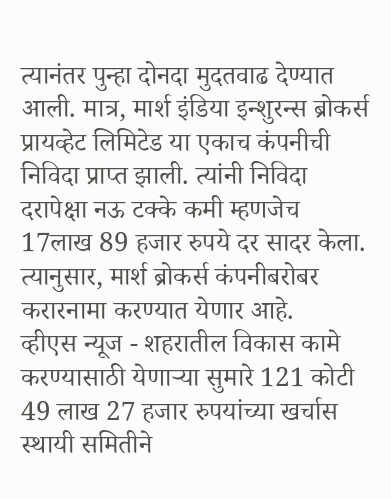त्यानंतर पुन्हा दोनदा मुदतवाढ देण्यात आली. मात्र, मार्श इंडिया इन्शुरन्स ब्रोकर्स प्रायव्हेट लिमिटेड या एकाच कंपनीची निविदा प्राप्त झाली. त्यांनी निविदा दरापेक्षा नऊ टक्के कमी म्हणजेच 17लाख 89 हजार रुपये दर सादर केला. त्यानुसार, मार्श ब्रोकर्स कंपनीबरोबर करारनामा करण्यात येणार आहे.
व्हीएस न्यूज - शहरातील विकास कामे करण्यासाठी येणाऱ्या सुमारे 121 कोटी 49 लाख 27 हजार रुपयांच्या खर्चास स्थायी समितीने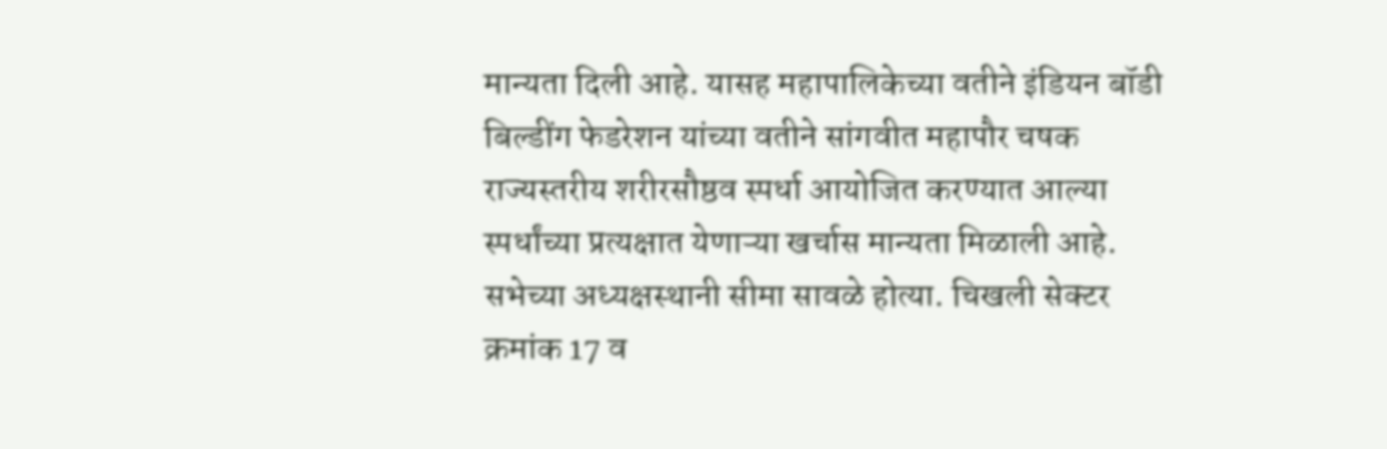मान्यता दिली आहे. यासह महापालिकेच्या वतीने इंडियन बॉडी बिल्डींग फेडरेशन यांच्या वतीने सांगवीत महापौर चषक राज्यस्तरीय शरीरसौष्ठव स्पर्धा आयोजित करण्यात आल्या स्पर्धांच्या प्रत्यक्षात येणाऱ्या खर्चास मान्यता मिळाली आहे.
सभेच्या अध्यक्षस्थानी सीमा सावळे होत्या. चिखली सेक्टर क्रमांक 17 व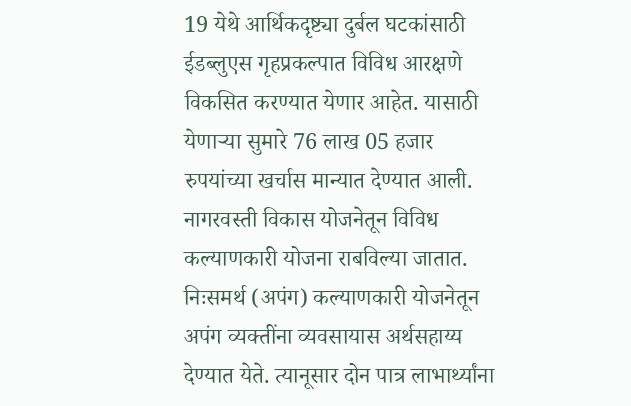19 येथे आर्थिकदृष्ट्या दुर्बल घटकांसाठी ईडब्लुएस गृहप्रकल्पात विविध आरक्षणे विकसित करण्यात येणार आहेत. यासाठी येणाऱ्या सुमारे 76 लाख 05 हजार रुपयांच्या खर्चास मान्यात देण्यात आली. नागरवस्ती विकास योजनेतून विविध कल्याणकारी योजना राबविल्या जातात. निःसमर्थ (अपंग) कल्याणकारी योजनेतून अपंग व्यक्तींना व्यवसायास अर्थसहाय्य देण्यात येते. त्यानूसार दोन पात्र लाभार्थ्यांना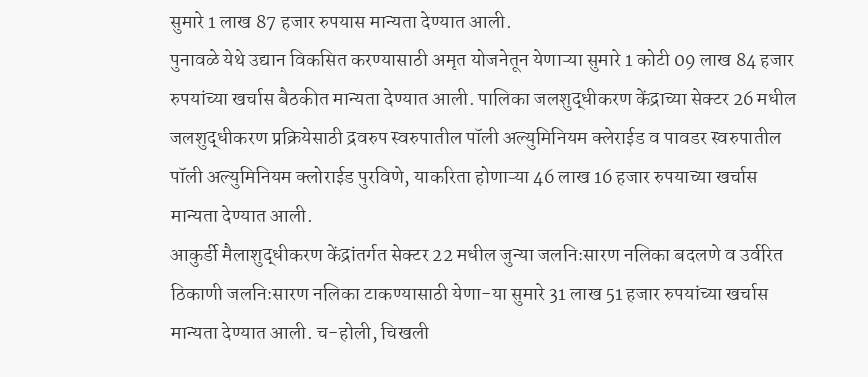सुमारे 1 लाख 87 हजार रुपयास मान्यता देण्यात आली.
पुनावळे येथे उद्यान विकसित करण्यासाठी अमृत योजनेतून येणाऱ्या सुमारे 1 कोटी 09 लाख 84 हजार रुपयांच्या खर्चास बैठकीत मान्यता देण्यात आली. पालिका जलशुद्धीकरण केंद्राच्या सेक्टर 26 मधील जलशुद्धीकरण प्रक्रियेसाठी द्रवरुप स्वरुपातील पॉली अल्युमिनियम क्लेराईड व पावडर स्वरुपातील पॉली अल्युमिनियम क्लोराईड पुरविणे, याकरिता होणाऱ्या 46 लाख 16 हजार रुपयाच्या खर्चास मान्यता देण्यात आली.
आकुर्डी मैलाशुद्धीकरण केंद्रांतर्गत सेक्टर 22 मधील जुन्या जलनिःसारण नलिका बदलणे व उर्वरित ठिकाणी जलनिःसारण नलिका टाकण्यासाठी येणा-या सुमारे 31 लाख 51 हजार रुपयांच्या खर्चास मान्यता देण्यात आली. च-होली, चिखली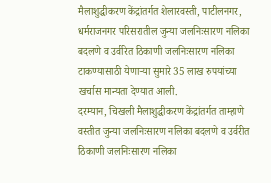मैलाशुद्धीकरण केंद्रांतर्गत शेलारवस्ती, पाटीलनगर, धर्मराजनगर परिसरातील जुन्या जलनिःसारण नलिका बदलणे व उर्वरित ठिकाणी जलनिःसारण नलिका टाकण्यासाठी येणाऱ्या सुमारे 35 लाख रुपयांच्या खर्चास मान्यता देण्यात आली.
दरम्यान, चिखली मैलाशुद्धीकरण केंद्रांतर्गत ताम्हाणे वस्तीत जुन्या जलनिःसारण नलिका बदलणे व उर्वरीत ठिकाणी जलनिःसारण नलिका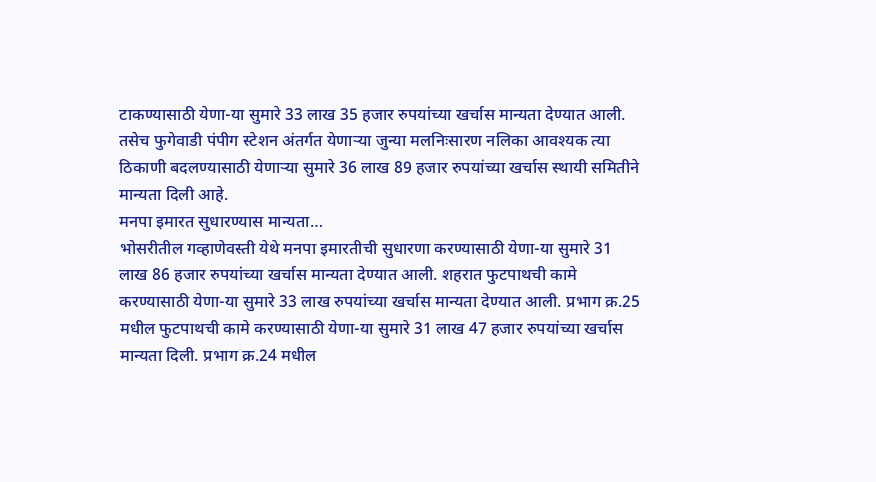टाकण्यासाठी येणा-या सुमारे 33 लाख 35 हजार रुपयांच्या खर्चास मान्यता देण्यात आली. तसेच फुगेवाडी पंपीग स्टेशन अंतर्गत येणाऱ्या जुन्या मलनिःसारण नलिका आवश्यक त्या ठिकाणी बदलण्यासाठी येणाऱ्या सुमारे 36 लाख 89 हजार रुपयांच्या खर्चास स्थायी समितीने मान्यता दिली आहे.
मनपा इमारत सुधारण्यास मान्यता…
भोसरीतील गव्हाणेवस्ती येथे मनपा इमारतीची सुधारणा करण्यासाठी येणा-या सुमारे 31 लाख 86 हजार रुपयांच्या खर्चास मान्यता देण्यात आली. शहरात फुटपाथची कामे करण्यासाठी येणा-या सुमारे 33 लाख रुपयांच्या खर्चास मान्यता देण्यात आली. प्रभाग क्र.25 मधील फुटपाथची कामे करण्यासाठी येणा-या सुमारे 31 लाख 47 हजार रुपयांच्या खर्चास मान्यता दिली. प्रभाग क्र.24 मधील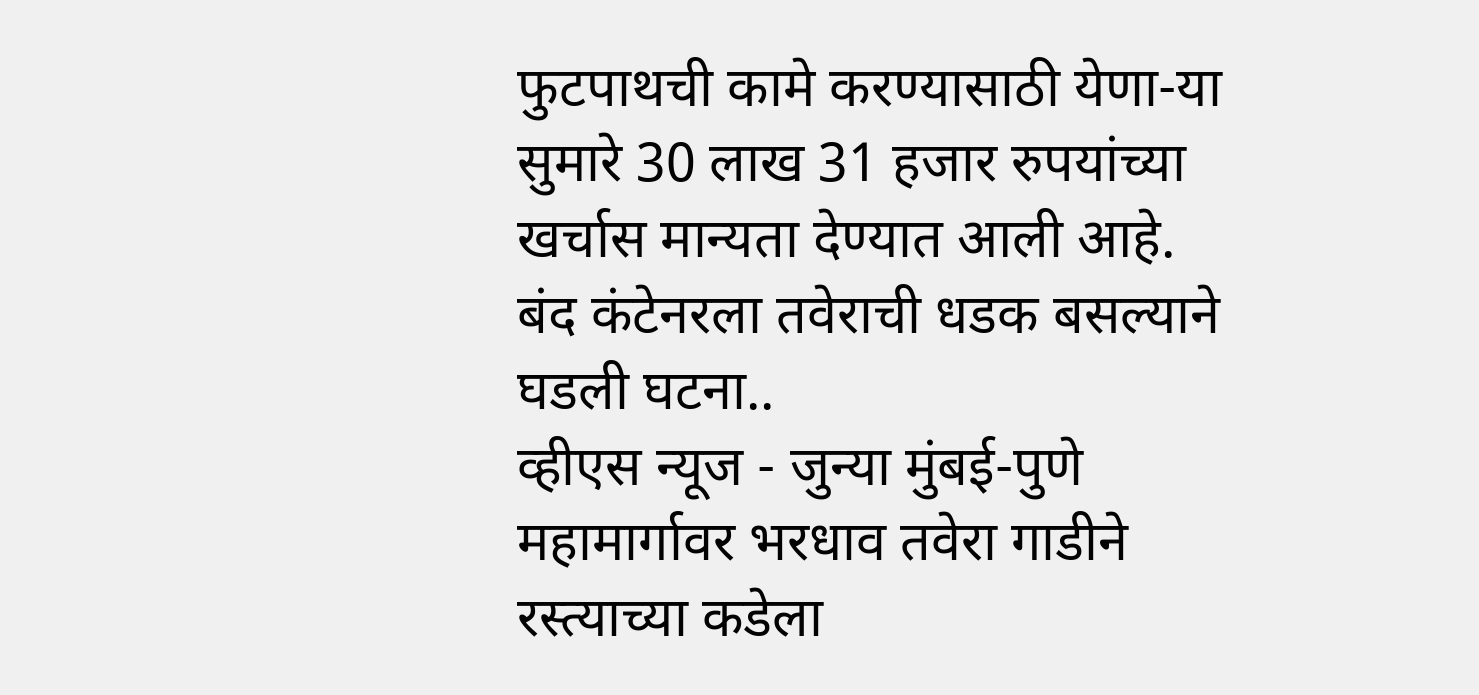फुटपाथची कामे करण्यासाठी येणा-या सुमारे 30 लाख 31 हजार रुपयांच्या खर्चास मान्यता देण्यात आली आहे.
बंद कंटेनरला तवेराची धडक बसल्याने घडली घटना..
व्हीएस न्यूज - जुन्या मुंबई-पुणे महामार्गावर भरधाव तवेरा गाडीने रस्त्याच्या कडेला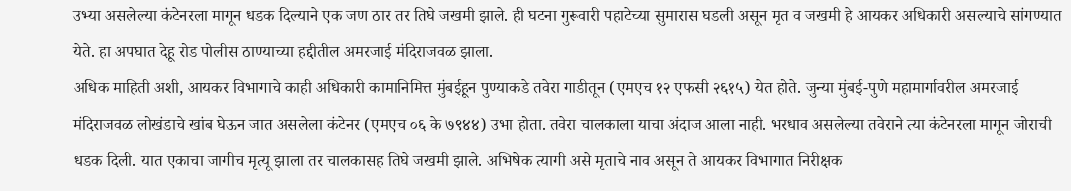उभ्या असलेल्या कंटेनरला मागून धडक दिल्याने एक जण ठार तर तिघे जखमी झाले. ही घटना गुरूवारी पहाटेच्या सुमारास घडली असून मृत व जखमी हे आयकर अधिकारी असल्याचे सांगण्यात येते. हा अपघात देहू रोड पोलीस ठाण्याच्या हद्दीतील अमरजाई मंदिराजवळ झाला.
अधिक माहिती अशी, आयकर विभागाचे काही अधिकारी कामानिमित्त मुंबईहून पुण्याकडे तवेरा गाडीतून (एमएच १२ एफसी २६१५) येत होते. जुन्या मुंबई-पुणे महामार्गावरील अमरजाई मंदिराजवळ लोखंडाचे खांब घेऊन जात असलेला कंटेनर (एमएच ०६ के ७९४४) उभा होता. तवेरा चालकाला याचा अंदाज आला नाही. भरधाव असलेल्या तवेराने त्या कंटेनरला मागून जोराची धडक दिली. यात एकाचा जागीच मृत्यू झाला तर चालकासह तिघे जखमी झाले. अभिषेक त्यागी असे मृताचे नाव असून ते आयकर विभागात निरीक्षक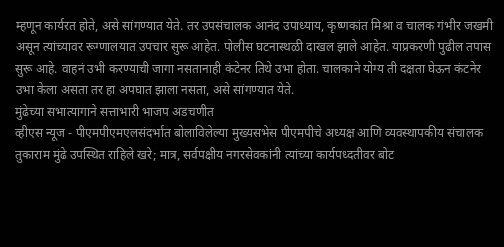म्हणून कार्यरत होते, असे सांगण्यात येते. तर उपसंचालक आनंद उपाध्याय, कृष्णकांत मिश्रा व चालक गंभीर जखमी असून त्यांच्यावर रूग्णालयात उपचार सुरू आहेत. पोलीस घटनास्थळी दाखल झाले आहेत. याप्रकरणी पुढील तपास सुरू आहे. वाहनं उभी करण्याची जागा नसतानाही कंटेनर तिथे उभा होता. चालकाने योग्य ती दक्षता घेऊन कंटनेर उभा केला असता तर हा अपघात झाला नसता, असे सांगण्यात येते.
मुंढेच्या सभात्यागाने सत्ताभारी भाजप अडचणीत
व्हीएस न्यूज - पीएमपीएमएलसंदर्भात बोलाविलेल्या मुख्यसभेस पीएमपीचे अध्यक्ष आणि व्यवस्थापकीय संचालक तुकाराम मुंढे उपस्थित राहिले खरे; मात्र, सर्वपक्षीय नगरसेवकांनी त्यांच्या कार्यपध्दतीवर बोट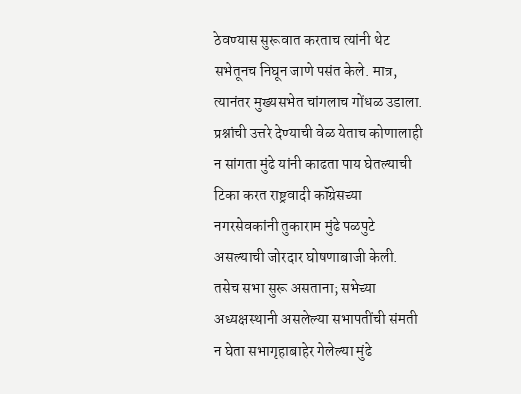ठेवण्यास सुरूवात करताच त्यांनी थेट सभेतूनच निघून जाणे पसंत केले. मात्र, त्यानंतर मुख्यसभेत चांगलाच गोंधळ उडाला. प्रश्नांची उत्तरे देण्याची वेळ येताच कोणालाही न सांगता मुंढे यांनी काढता पाय घेतल्याची टिका करत राष्ट्रवादी कॉंग्रेसच्या नगरसेवकांनी तुकाराम मुंढे पळपुटे असल्याची जोरदार घोषणाबाजी केली.
तसेच सभा सुरू असताना; सभेच्या अध्यक्षस्थानी असलेल्या सभापतींची संमती न घेता सभागृहाबाहेर गेलेल्या मुंढे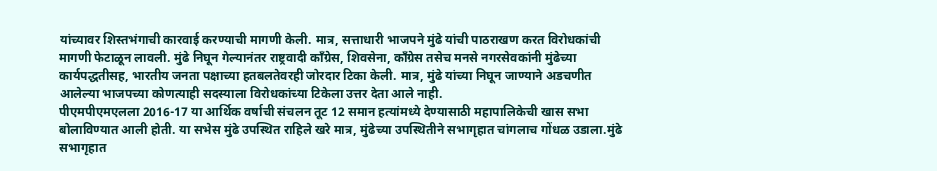यांच्यावर शिस्तभंगाची कारवाई करण्याची मागणी केली. मात्र, सत्ताधारी भाजपने मुंढे यांची पाठराखण करत विरोधकांची मागणी फेटाळून लावली. मुंढे निघून गेल्यानंतर राष्ट्रवादी कॉंग्रेस, शिवसेना, कॉंग्रेस तसेच मनसे नगरसेवकांनी मुंढेच्या कार्यपद्धतीसह, भारतीय जनता पक्षाच्या हतबलतेवरही जोरदार टिका केली. मात्र, मुंढे यांच्या निघून जाण्याने अडचणीत आलेल्या भाजपच्या कोणत्याही सदस्याला विरोधकांच्या टिकेला उत्तर देता आले नाही.
पीएमपीएमएलला 2016-17 या आर्थिक वर्षाची संचलन तूट 12 समान हत्यांमध्ये देण्यासाठी महापालिकेची खास सभा बोलाविण्यात आली होती. या सभेस मुंढे उपस्थित राहिले खरे मात्र, मुंढेच्या उपस्थितीने सभागृहात चांगलाच गोंधळ उडाला.मुंढे सभागृहात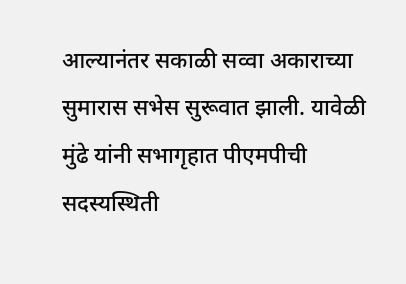आल्यानंतर सकाळी सव्वा अकाराच्या सुमारास सभेस सुरूवात झाली. यावेळी मुंढे यांनी सभागृहात पीएमपीची सदस्यस्थिती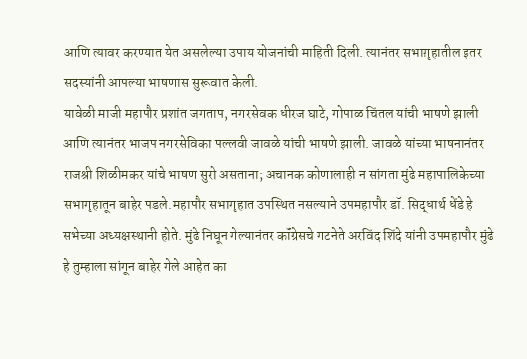आणि त्यावर करण्यात येत असलेल्या उपाय योजनांची माहिती दिली. त्यानंतर सभाग़ृहातील इतर सदस्यांनी आपल्या भाषणास सुरूवात केली.
यावेळी माजी महापौर प्रशांत जगताप, नगरसेवक धीरज घाटे, गोपाळ चिंतल यांची भाषणे झाली आणि त्यानंतर भाजप नगरसेविका पल्लवी जावळे यांची भाषणे झाली. जावळे यांच्या भाषनानंतर राजश्री शिळीमकर यांचे भाषण सुरो असताना; अचानक कोणालाही न सांगता मुंढे महापालिकेच्या सभागृहातून बाहेर पडले.महापौर सभागृहात उपस्थित नसल्याने उपमहापौर डॉ. सिद्धार्थ धेंडे हे सभेच्या अध्यक्षस्थानी होते. मुंढे निघून गेल्यानंतर कॉंग्रेसचे गटनेते अरविंद शिंदे यांनी उपमहापौर मुंढे हे तुम्हाला सांगून बाहेर गेले आहेत का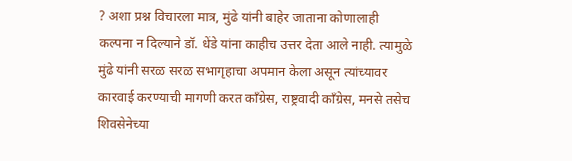? अशा प्रश्न विचारला मात्र, मुंढे यांनी बाहेर जाताना कोणालाही कल्पना न दिल्याने डॉ. धेंडे यांना काहीच उत्तर देता आले नाही. त्यामुळे मुंढे यांनी सरळ सरळ सभागृहाचा अपमान केला असून त्यांच्यावर कारवाई करण्याची मागणी करत कॉंग्रेस, राष्ट्रवादी कॉंग्रेस, मनसे तसेच शिवसेनेच्या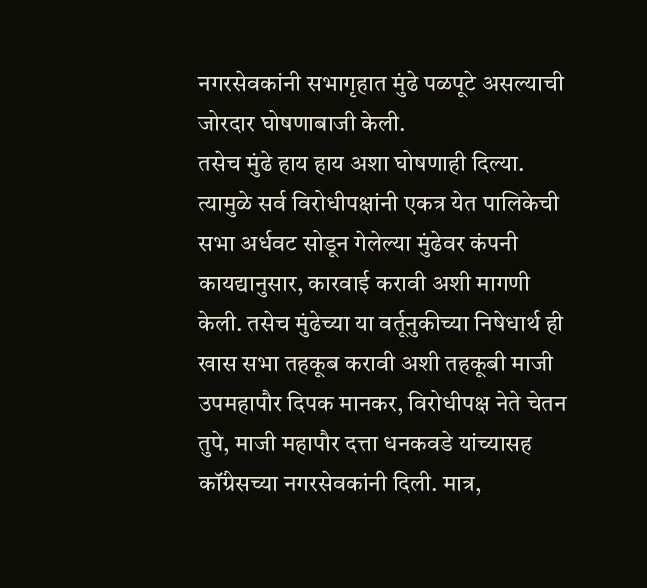नगरसेवकांनी सभागृहात मुंढे पळपूटे असल्याची जोरदार घोषणाबाजी केली.
तसेच मुंढे हाय हाय अशा घोषणाही दिल्या. त्यामुळे सर्व विरोधीपक्षांनी एकत्र येत पालिकेची सभा अर्धवट सोडून गेलेल्या मुंढेवर कंपनी कायद्यानुसार, कारवाई करावी अशी मागणी केली. तसेच मुंढेच्या या वर्तूनुकीच्या निषेधार्थ ही खास सभा तहकूब करावी अशी तहकूबी माजी उपमहापौर दिपक मानकर, विरोधीपक्ष नेते चेतन तुपे, माजी महापौर दत्ता धनकवडे यांच्यासह कॉंग्रेसच्या नगरसेवकांनी दिली. मात्र,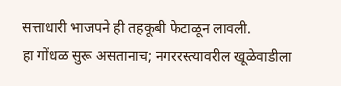सत्ताधारी भाजपने ही तहकूबी फेटाळून लावली.
हा गोंधळ सुरू असतानाच; नगररस्त्यावरील खूळेवाडीला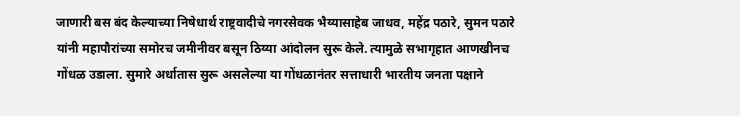जाणारी बस बंद केल्याच्या निषेधार्थ राष्ट्रवादीचे नगरसेवक भैय्यासाहेब जाधव, महेंद्र पठारे, सुमन पठारे यांनी महापौरांच्या समोरच जमीनीवर बसून ठिय्या आंदोलन सुरू केले. त्यामुळे सभागृहात आणखीनच गोंधळ उडाला. सुमारे अर्धातास सुरू असलेल्या या गोंधळानंतर सत्ताधारी भारतीय जनता पक्षाने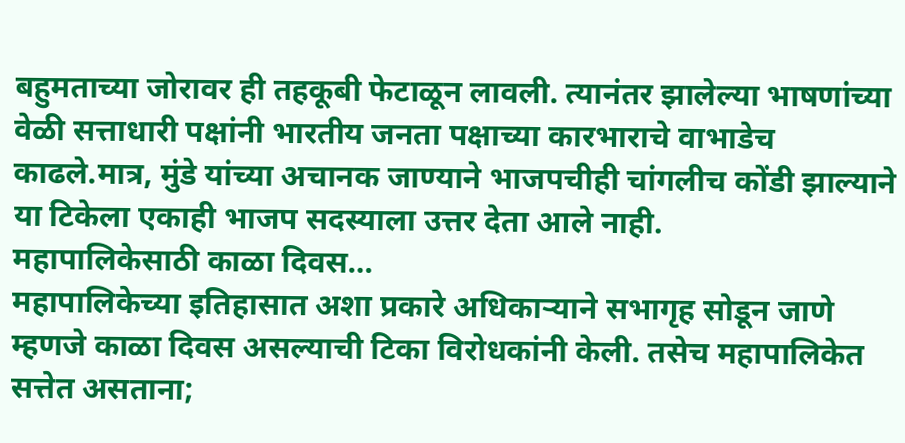बहुमताच्या जोरावर ही तहकूबी फेटाळून लावली. त्यानंतर झालेल्या भाषणांच्या वेळी सत्ताधारी पक्षांनी भारतीय जनता पक्षाच्या कारभाराचे वाभाडेच काढले.मात्र, मुंडे यांच्या अचानक जाण्याने भाजपचीही चांगलीच कोंडी झाल्याने या टिकेला एकाही भाजप सदस्याला उत्तर देता आले नाही.
महापालिकेसाठी काळा दिवस…
महापालिकेच्या इतिहासात अशा प्रकारे अधिकाऱ्याने सभागृह सोडून जाणे म्हणजे काळा दिवस असल्याची टिका विरोधकांनी केली. तसेच महापालिकेत सत्तेत असताना;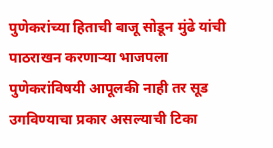पुणेकरांच्या हिताची बाजू सोडून मुंढे यांची पाठराखन करणाऱ्या भाजपला पुणेकरांविषयी आपूलकी नाही तर सूड उगविण्याचा प्रकार असल्याची टिका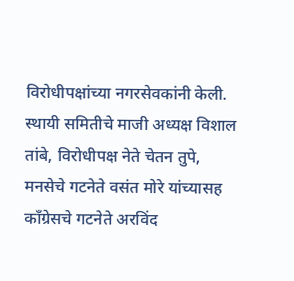विरोधीपक्षांच्या नगरसेवकांनी केली. स्थायी समितीचे माजी अध्यक्ष विशाल तांबे, विरोधीपक्ष नेते चेतन तुपे, मनसेचे गटनेते वसंत मोरे यांच्यासह कॉंग्रेसचे गटनेते अरविंद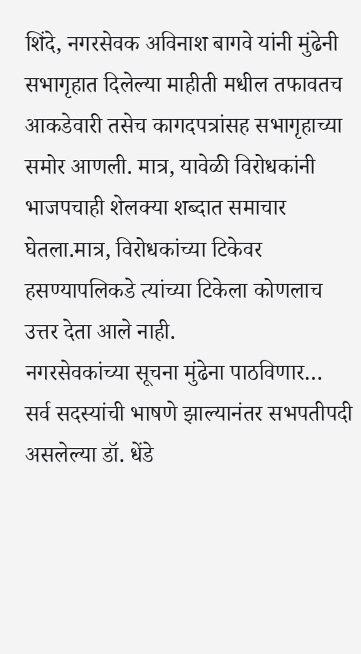शिंदे, नगरसेवक अविनाश बागवे यांनी मुंढेनी सभागृहात दिलेल्या माहीती मधील तफावतच आकडेवारी तसेच कागदपत्रांसह सभागृहाच्या समोर आणली. मात्र, यावेळी विरोधकांनी भाजपचाही शेलक्या शब्दात समाचार घेतला.मात्र, विरोधकांच्या टिकेवर हसण्यापलिकडे त्यांच्या टिकेला कोणलाच उत्तर देता आले नाही.
नगरसेवकांच्या सूचना मुंढेना पाठविणार…
सर्व सदस्यांची भाषणे झाल्यानंतर सभपतीपदी असलेल्या डॉ. धेंडे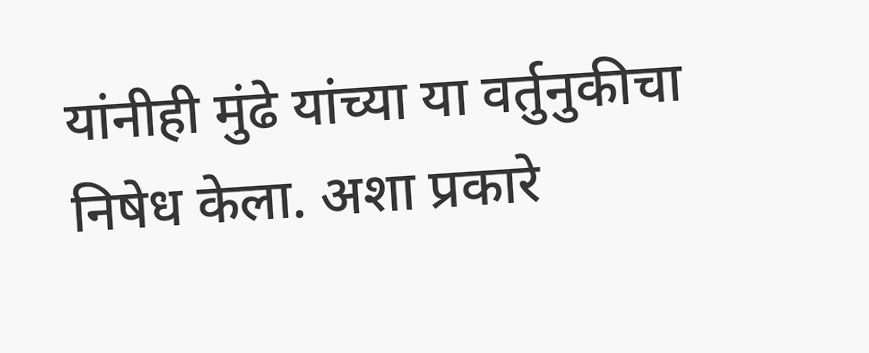यांनीही मुंढे यांच्या या वर्तुनुकीचा निषेध केला. अशा प्रकारे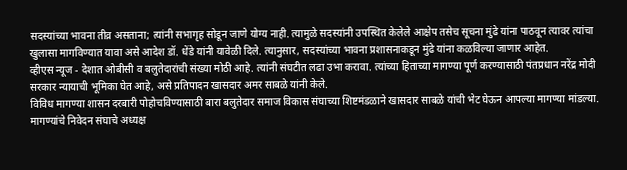सदस्यांच्या भावना तीव्र असताना; त्यांनी सभागृह सोडून जाणे योग्य नाही. त्यामुळे सदस्यांनी उपस्थित केलेले आक्षेप तसेच सूचना मुंढे यांना पाठवून त्यावर त्यांचा खुलासा मागविण्यात यावा असे आदेश डॉ. धेंडे यांनी यावेळी दिले. त्यानुसार, सदस्यांच्या भावना प्रशासनाकडून मुंढे यांना कळविल्या जाणार आहेत.
व्हीएस न्यूज - देशात ओबीसी व बलुतेदारांची संख्या मोठी आहे. त्यांनी संघटीत लढा उभा करावा. त्यांच्या हिताच्या मागण्या पूर्ण करण्यासाठी पंतप्रधान नरेंद्र मोदी सरकार न्यायाची भूमिका घेत आहे, असे प्रतिपादन खासदार अमर साबळे यांनी केले.
विविध मागण्या शासन दरबारी पोहोचविण्यासाठी बारा बलुतेदार समाज विकास संघाच्या शिष्टमंडळाने खासदार साबळे यांची भेट घेऊन आपल्या मागण्या मांडल्या. मागण्यांचे निवेदन संघाचे अध्यक्ष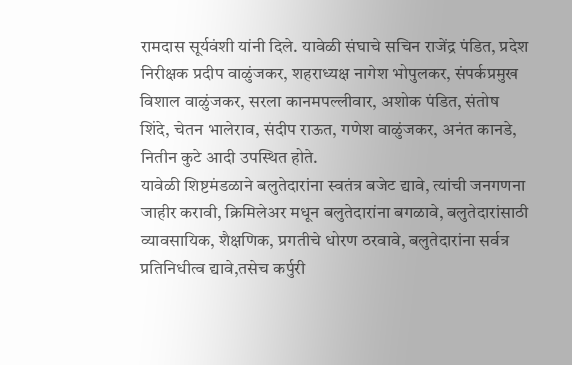रामदास सूर्यवंशी यांनी दिले. यावेळी संघाचे सचिन राजेंद्र पंडित, प्रदेश निरीक्षक प्रदीप वाळुंजकर, शहराध्यक्ष नागेश भोपुलकर, संपर्कप्रमुख विशाल वाळुंजकर, सरला कानमपल्लीवार, अशोक पंडित, संतोष शिंदे, चेतन भालेराव, संदीप राऊत, गणेश वाळुंजकर, अनंत कानडे, नितीन कुटे आदी उपस्थित होते.
यावेळी शिष्टमंडळाने बलुतेदारांना स्वतंत्र बजेट द्यावे, त्यांची जनगणना जाहीर करावी, क्रिमिलेअर मधून बलुतेदारांना बगळावे, बलुतेदारांसाठी व्यावसायिक, शैक्षणिक, प्रगतीचे धोरण ठरवावे, बलुतेदारांना सर्वत्र प्रतिनिधीत्व द्यावे,तसेच कर्पुरी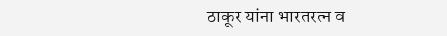ठाकूर यांना भारतरत्न व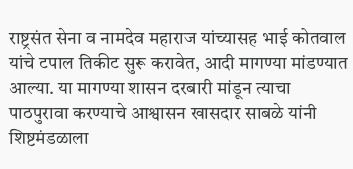राष्ट्रसंत सेना व नामदेव महाराज यांच्यासह भाई कोतवाल यांचे टपाल तिकीट सुरू करावेत, आदी मागण्या मांडण्यात आल्या. या मागण्या शासन दरबारी मांडून त्याचा पाठपुरावा करण्याचे आश्वासन खासदार साबळे यांनी शिष्टमंडळाला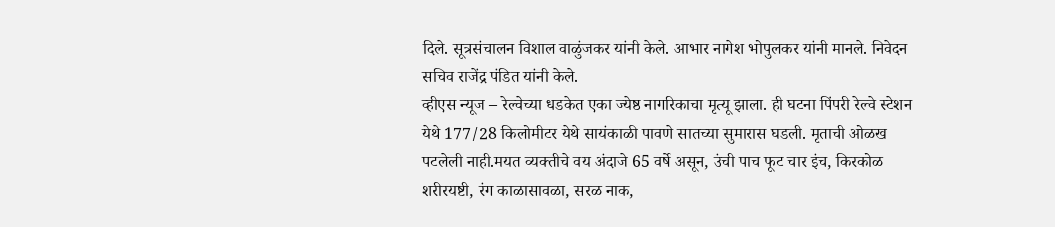दिले. सूत्रसंचालन विशाल वाळुंजकर यांनी केले. आभार नागेश भोपुलकर यांनी मानले. निवेदन सचिव राजेंद्र पंडित यांनी केले.
व्हीएस न्यूज – रेल्वेच्या धडकेत एका ज्येष्ठ नागरिकाचा मृत्यू झाला. ही घटना पिंपरी रेल्वे स्टेशन येथे 177/28 किलोमीटर येथे सायंकाळी पावणे सातच्या सुमारास घडली. मृताची ओळख पटलेली नाही.मयत व्यक्तीचे वय अंदाजे 65 वर्षे असून, उंची पाच फूट चार इंच, किरकोळ शरीरयष्टी, रंग काळासावळा, सरळ नाक,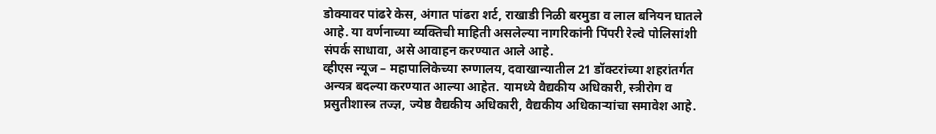डोक्यावर पांढरे केस, अंगात पांढरा शर्ट, राखाडी निळी बरमुडा व लाल बनियन घातले आहे. या वर्णनाच्या व्यक्तिची माहिती असलेल्या नागरिकांनी पिंपरी रेल्वे पोलिसांशी संपर्क साधावा, असे आवाहन करण्यात आले आहे.
व्हीएस न्यूज – महापालिकेच्या रुग्णालय, दवाखान्यातील 21 डॉक्टरांच्या शहरांतर्गत अन्यत्र बदल्या करण्यात आल्या आहेत. यामध्ये वैद्यकीय अधिकारी, स्त्रीरोग व प्रसुतीशास्त्र तज्ज्ञ, ज्येष्ठ वैद्यकीय अधिकारी, वैद्यकीय अधिकाऱ्यांचा समावेश आहे.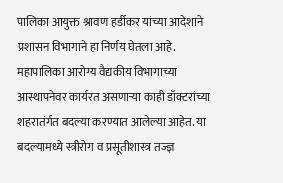पालिका आयुक्त श्रावण हर्डीकर यांच्या आदेशाने प्रशासन विभागाने हा निर्णय घेतला आहे.
महापालिका आरोग्य वैद्यकीय विभागाच्या आस्थापनेवर कार्यरत असणाऱ्या काही डॉक्टरांच्या शहरातंर्गत बदल्या करण्यात आलेल्या आहेत. या बदल्यामध्ये स्त्रीरोग व प्रसूतीशास्त्र तज्ज्ञ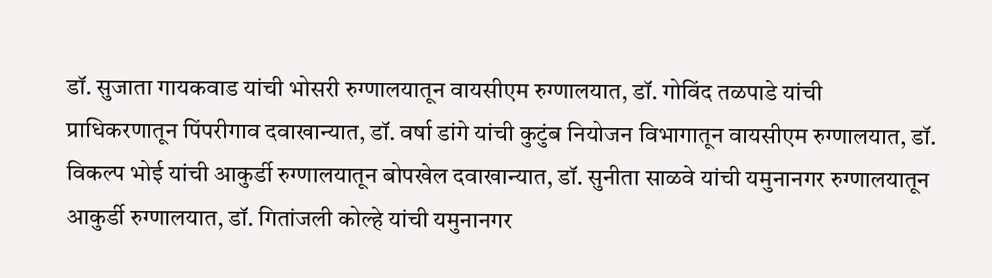डॉ. सुजाता गायकवाड यांची भोसरी रुग्णालयातून वायसीएम रुग्णालयात, डॉ. गोविंद तळपाडे यांची प्राधिकरणातून पिंपरीगाव दवाखान्यात, डॉ. वर्षा डांगे यांची कुटुंब नियोजन विभागातून वायसीएम रुग्णालयात, डॉ. विकल्प भोई यांची आकुर्डी रुग्णालयातून बोपखेल दवाखान्यात, डॉ. सुनीता साळवे यांची यमुनानगर रुग्णालयातून आकुर्डी रुग्णालयात, डॉ. गितांजली कोल्हे यांची यमुनानगर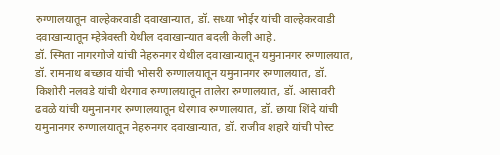रुग्णालयातून वाल्हेकरवाडी दवाखान्यात, डॉ. सध्या भोईर यांची वाल्हेकरवाडी दवाखान्यातून म्हेत्रेवस्ती येथील दवाखान्यात बदली केली आहे.
डॉ. स्मिता नागरगोजे यांची नेहरुनगर येथील दवाखान्यातून यमुनानगर रुग्णालयात, डॉ. रामनाथ बच्छाव यांची भोसरी रुग्णालयातून यमुनानगर रुग्णालयात, डॉ. किशोरी नलवडे यांची थेरगाव रुग्णालयातून तालेरा रुग्णालयात, डॉ. आसावरी ढवळे यांची यमुनानगर रुग्णालयातून थेरगाव रुग्णालयात, डॉ. छाया शिंदे यांची यमुनानगर रुग्णालयातून नेहरुनगर दवाखान्यात, डॉ. राजीव शहारे यांची पोस्ट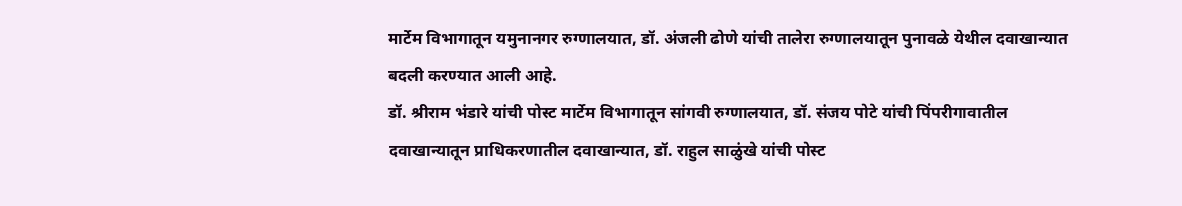मार्टेम विभागातून यमुनानगर रुग्णालयात, डॉ. अंजली ढोणे यांची तालेरा रुग्णालयातून पुनावळे येथील दवाखान्यात बदली करण्यात आली आहे.
डॉ. श्रीराम भंडारे यांची पोस्ट मार्टेम विभागातून सांगवी रुग्णालयात, डॉ. संजय पोटे यांची पिंपरीगावातील दवाखान्यातून प्राधिकरणातील दवाखान्यात, डॉ. राहुल साळुंखे यांची पोस्ट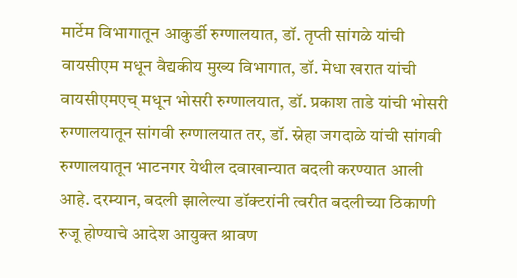मार्टेम विभागातून आकुर्डी रुग्णालयात, डॉ. तृप्ती सांगळे यांची वायसीएम मधून वैद्यकीय मुख्य विभागात, डॉ. मेधा खरात यांची वायसीएमएच् मधून भोसरी रुग्णालयात, डॉ. प्रकाश ताडे यांची भोसरी रुग्णालयातून सांगवी रुग्णालयात तर, डॉ. स्नेहा जगदाळे यांची सांगवी रुग्णालयातून भाटनगर येथील दवाखान्यात बदली करण्यात आली आहे. दरम्यान, बदली झालेल्या डॉक्टरांनी त्वरीत बदलीच्या ठिकाणी रुजू होण्याचे आदेश आयुक्त श्रावण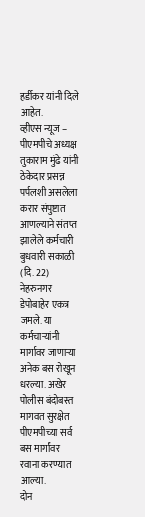हर्डीकर यांनी दिले आहेत.
व्हीएस न्यूज – पीएमपीचे अध्यक्ष तुकाराम मुंढे यांनी ठेकेदार प्रसन्न पर्पलशी असलेला करार संपुष्टात आणल्याने संतप्त झालेले कर्मचारी बुधवारी सकाळी (दि. 22) नेहरुनगर डेपोबाहेर एकत्र जमले. या कर्मचाऱ्यांनी मार्गावर जाणाऱ्या अनेक बस रोखून धरल्या. अखेर पोलीस बंदोबस्त मागवत सुरक्षेत पीएमपीच्या सर्व बस मार्गांवर रवाना करण्यात आल्या.
दोन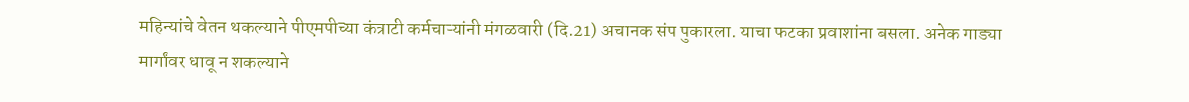महिन्यांचे वेतन थकल्याने पीएमपीच्या कंत्राटी कर्मचाऱ्यांनी मंगळवारी (दि.21) अचानक संप पुकारला. याचा फटका प्रवाशांना बसला. अनेक गाड्या मार्गांवर धावू न शकल्याने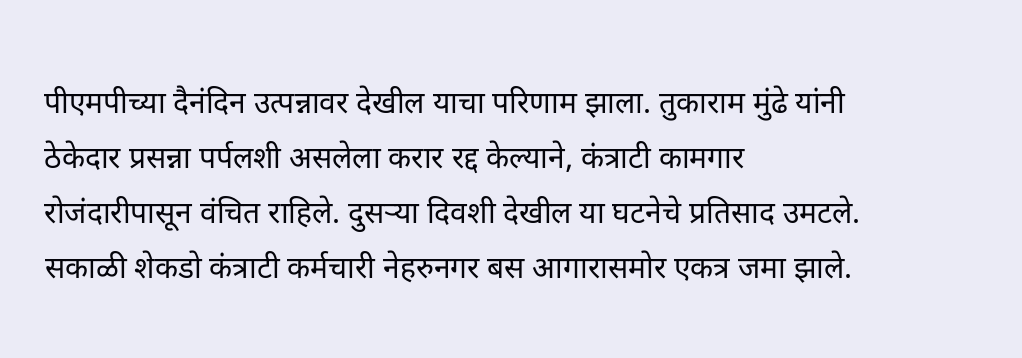पीएमपीच्या दैनंदिन उत्पन्नावर देखील याचा परिणाम झाला. तुकाराम मुंढे यांनी ठेकेदार प्रसन्ना पर्पलशी असलेला करार रद्द केल्याने, कंत्राटी कामगार रोजंदारीपासून वंचित राहिले. दुसऱ्या दिवशी देखील या घटनेचे प्रतिसाद उमटले. सकाळी शेकडो कंत्राटी कर्मचारी नेहरुनगर बस आगारासमोर एकत्र जमा झाले.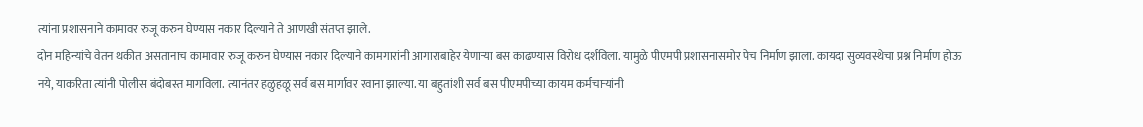त्यांना प्रशासनाने कामावर रुजू करुन घेण्यास नकार दिल्याने ते आणखी संतप्त झाले.
दोन महिन्यांचे वेतन थकीत असतानाच कामावार रुजू करुन घेण्यास नकार दिल्याने कामगारांनी आगाराबाहेर येणाऱ्या बस काढण्यास विरोध दर्शविला. यामुळे पीएमपी प्रशासनासमोर पेच निर्माण झाला. कायदा सुव्यवस्थेचा प्रश्न निर्माण होऊ नये, याकरिता त्यांनी पोलीस बंदोबस्त मागविला. त्यानंतर हळुहळू सर्व बस मार्गावर रवाना झाल्या. या बहुतांशी सर्व बस पीएमपीच्या कायम कर्मचाऱ्यांनी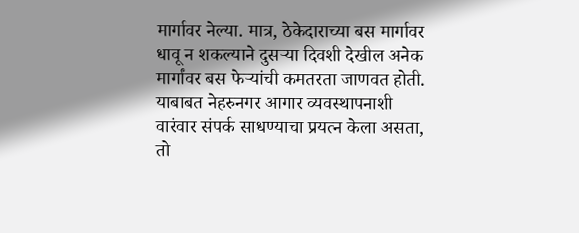मार्गावर नेल्या. मात्र, ठेकेदाराच्या बस मार्गावर धावू न शकल्याने दुसऱ्या दिवशी देखील अनेक मार्गांवर बस फेऱ्यांची कमतरता जाणवत होती. याबाबत नेहरुनगर आगार व्यवस्थापनाशी वारंवार संपर्क साधण्याचा प्रयत्न केला असता, तो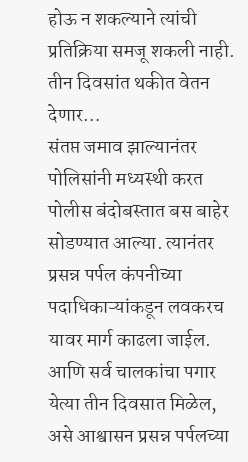होऊ न शकल्याने त्यांची प्रतिक्रिया समजू शकली नाही.
तीन दिवसांत थकीत वेतन देणार…
संतप्त जमाव झाल्यानंतर पोलिसांनी मध्यस्थी करत पोलीस बंदोबस्तात बस बाहेर सोडण्यात आल्या. त्यानंतर प्रसन्न पर्पल कंपनीच्या पदाधिकाऱ्यांकडून लवकरच यावर मार्ग काढला जाईल. आणि सर्व चालकांचा पगार येत्या तीन दिवसात मिळेल, असे आश्वासन प्रसन्न पर्पलच्या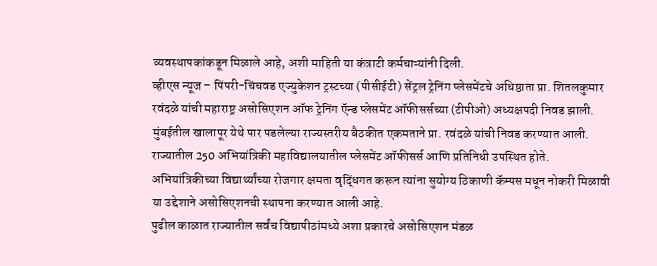व्यवस्थापकांकडून मिळाले आहे, अशी माहिती या कंत्राटी कर्मचाऱ्यांनी दिली.
व्हीएस न्यूज – पिंपरी-चिंचवड एज्युकेशन ट्रस्टच्या (पीसीईटी) सेंट्रल ट्रेनिंग प्लेसमेंटचे अधिष्ठाता प्रा. शितलकुमार रवंदळे यांची महाराष्ट्र असोसिएशन ऑफ ट्रेनिंग ऍन्ड प्लेसमेंट ऑफीसर्सच्या (टीपीओ) अध्यक्षपदी निवड झाली.
मुंबईतील खालापूर येथे पार पडलेल्या राज्यस्तरीय बैठकीत एकमताने प्रा. रवंदळे यांची निवड करण्यात आली. राज्यातील 250 अभियांत्रिकी महाविद्यालयातील प्लेसमेंट ऑफीसर्स आणि प्रतिनिधी उपस्थित होते. अभियांत्रिकीच्या विद्यार्थ्यांच्या रोजगार क्षमता वृद्धिंगत करून त्यांना सुयोग्य ठिकाणी कॅम्पस मधून नोकरी मिळावी या उद्देशाने असोसिएशनची स्थापना करण्यात आली आहे.
पुढील काळात राज्यातील सर्वंच विद्यापीठांमध्ये अशा प्रकारचे असोसिएशन मंडळ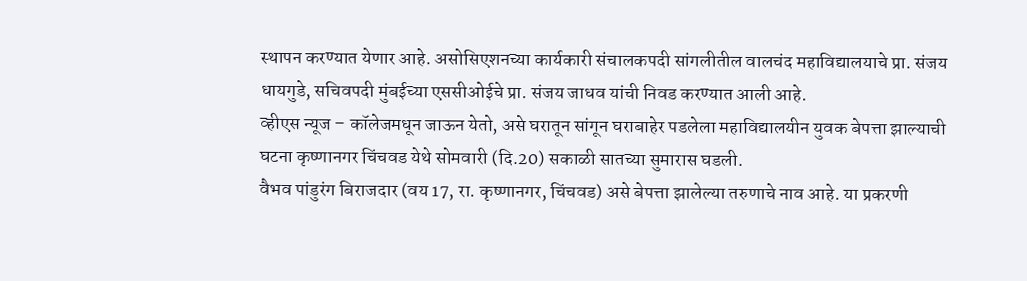स्थापन करण्यात येणार आहे. असोसिएशनच्या कार्यकारी संचालकपदी सांगलीतील वालचंद महाविद्यालयाचे प्रा. संजय धायगुडे, सचिवपदी मुंबईच्या एससीओईचे प्रा. संजय जाधव यांची निवड करण्यात आली आहे.
व्हीएस न्यूज – कॉलेजमधून जाऊन येतो, असे घरातून सांगून घराबाहेर पडलेला महाविद्यालयीन युवक बेपत्ता झाल्याची घटना कृष्णानगर चिंचवड येथे सोमवारी (दि.20) सकाळी सातच्या सुमारास घडली.
वैभव पांडुरंग बिराजदार (वय 17, रा. कृष्णानगर, चिंचवड) असे बेपत्ता झालेल्या तरुणाचे नाव आहे. या प्रकरणी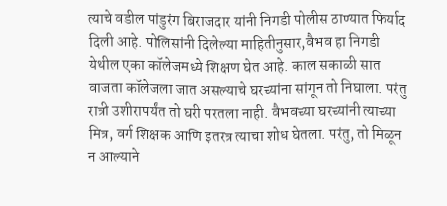त्याचे वडील पांडुरंग बिराजदार यांनी निगडी पोलीस ठाण्यात फिर्याद दिली आहे. पोलिसांनी दिलेल्या माहितीनुसार,वैभव हा निगडी येथील एका कॉलेजमध्ये शिक्षण घेत आहे. काल सकाळी सात वाजता कॉलेजला जात असल्याचे घरच्यांना सांगून तो निघाला. परंतु रात्री उशीरापर्यंत तो घरी परतला नाही. वैभवच्या घरच्यांनी त्याच्या मित्र, वर्ग शिक्षक आणि इतरत्र त्याचा शोध घेतला. परंतु, तो मिळून न आल्याने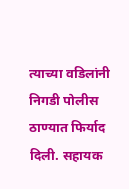त्याच्या वडिलांनी निगडी पोलीस ठाण्यात फिर्याद दिली. सहायक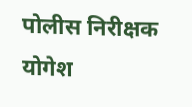पोलीस निरीक्षक योगेश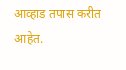आव्हाड तपास करीत आहेत.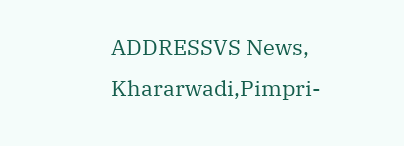ADDRESSVS News, Khararwadi,Pimpri-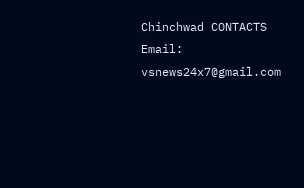Chinchwad CONTACTS Email: vsnews24x7@gmail.com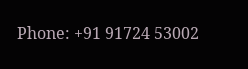Phone: +91 91724 53002